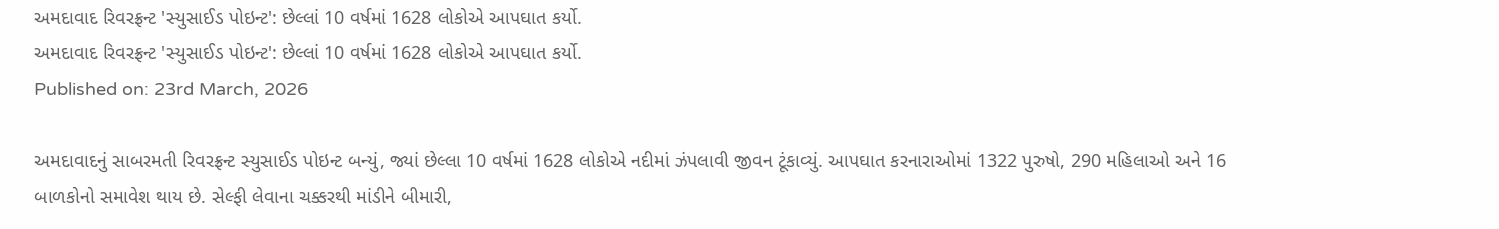અમદાવાદ રિવરફ્રન્ટ 'સ્યુસાઈડ પોઇન્ટ': છેલ્લાં 10 વર્ષમાં 1628 લોકોએ આપઘાત કર્યો.
અમદાવાદ રિવરફ્રન્ટ 'સ્યુસાઈડ પોઇન્ટ': છેલ્લાં 10 વર્ષમાં 1628 લોકોએ આપઘાત કર્યો.
Published on: 23rd March, 2026

અમદાવાદનું સાબરમતી રિવરફ્રન્ટ સ્યુસાઈડ પોઇન્ટ બન્યું, જ્યાં છેલ્લા 10 વર્ષમાં 1628 લોકોએ નદીમાં ઝંપલાવી જીવન ટૂંકાવ્યું. આપઘાત કરનારાઓમાં 1322 પુરુષો, 290 મહિલાઓ અને 16 બાળકોનો સમાવેશ થાય છે. સેલ્ફી લેવાના ચક્કરથી માંડીને બીમારી,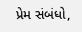પ્રેમ સંબંધો,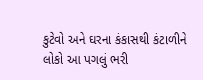કુટેવો અને ઘરના કંકાસથી કંટાળીને લોકો આ પગલું ભરી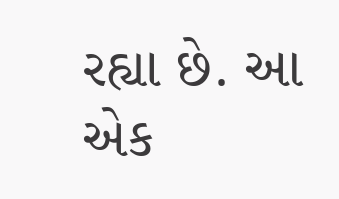રહ્યા છે. આ એક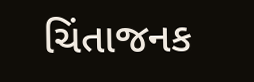ચિંતાજનક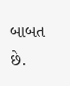બાબત છે.